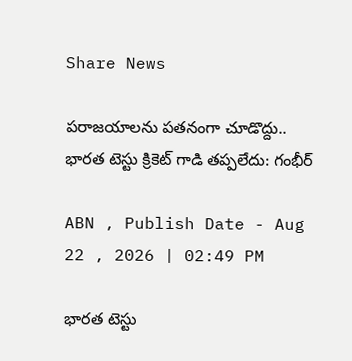Share News

పరాజయాలను పతనంగా చూడొద్దు.. భారత టెస్టు క్రికెట్ గాడి తప్పలేదు: గంభీర్

ABN , Publish Date - Aug 22 , 2026 | 02:49 PM

భారత టెస్టు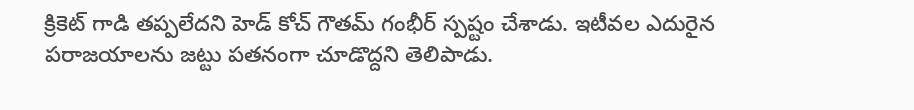క్రికెట్ గాడి తప్పలేదని హెడ్ కోచ్ గౌతమ్ గంభీర్ స్పష్టం చేశాడు. ఇటీవల ఎదురైన పరాజయాలను జట్టు పతనంగా చూడొద్దని తెలిపాడు.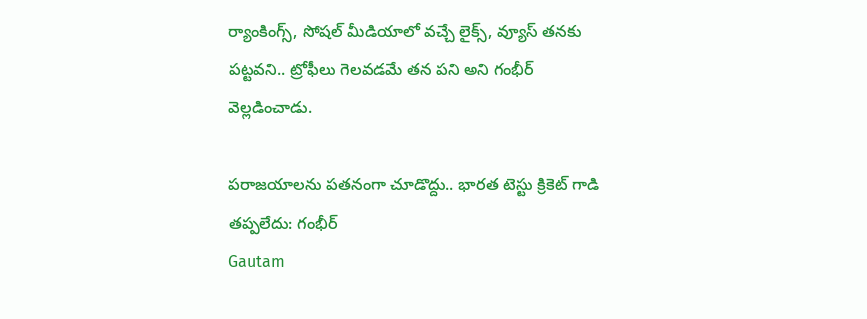ర్యాంకింగ్స్, సోషల్ మీడియాలో వచ్చే లైక్స్, వ్యూస్ తనకు పట్టవని.. ట్రోఫీలు గెలవడమే తన పని అని గంభీర్ వెల్లడించాడు.

పరాజయాలను పతనంగా చూడొద్దు.. భారత టెస్టు క్రికెట్ గాడి తప్పలేదు: గంభీర్
Gautam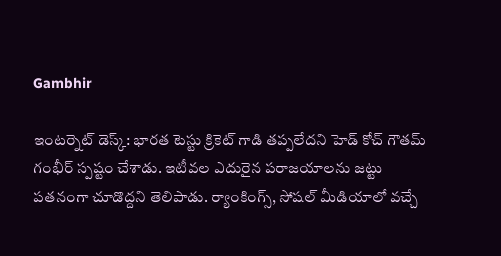Gambhir

ఇంటర్నెట్ డెస్క్: భారత టెస్టు క్రికెట్ గాడి తప్పలేదని హెడ్ కోచ్ గౌతమ్ గంభీర్ స్పష్టం చేశాడు. ఇటీవల ఎదురైన పరాజయాలను జట్టు పతనంగా చూడొద్దని తెలిపాడు. ర్యాంకింగ్స్, సోషల్ మీడియాలో వచ్చే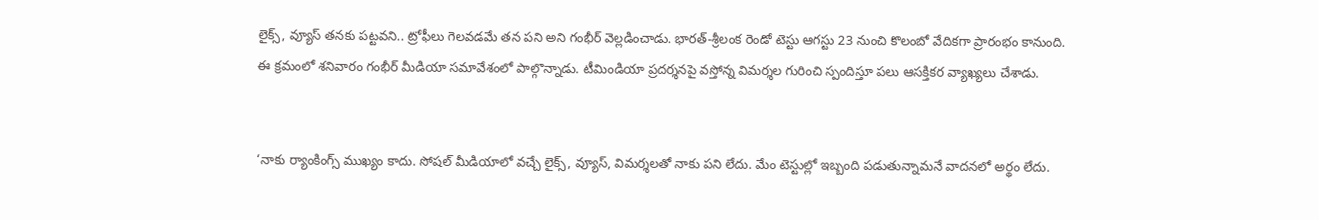లైక్స్, వ్యూస్ తనకు పట్టవని.. ట్రోఫీలు గెలవడమే తన పని అని గంభీర్ వెల్లడించాడు. భారత్-శ్రీలంక రెండో టెస్టు ఆగస్టు 23 నుంచి కొలంబో వేదికగా ప్రారంభం కానుంది. ఈ క్రమంలో శనివారం గంభీర్ మీడియా సమావేశంలో పాల్గొన్నాడు. టీమిండియా ప్రదర్శనపై వస్తోన్న విమర్శల గురించి స్పందిస్తూ పలు ఆసక్తికర వ్యాఖ్యలు చేశాడు.


‘నాకు ర్యాంకింగ్స్ ముఖ్యం కాదు. సోషల్ మీడియాలో వచ్చే లైక్స్, వ్యూస్, విమర్శలతో నాకు పని లేదు. మేం టెస్టుల్లో ఇబ్బంది పడుతున్నామనే వాదనలో అర్థం లేదు.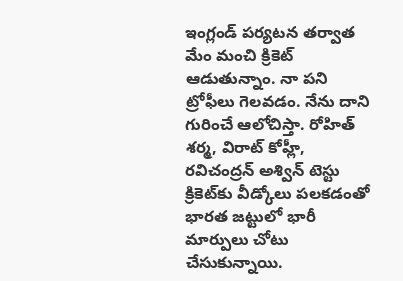ఇంగ్లండ్ పర్యటన తర్వాత మేం మంచి క్రికెట్ ఆడుతున్నాం. నా పని ట్రోఫీలు గెలవడం. నేను దాని గురించే ఆలోచిస్తా. రోహిత్‌ శర్మ, విరాట్‌ కోహ్లీ, రవిచంద్రన్‌ అశ్విన్‌ టెస్టు క్రికెట్‌కు వీడ్కోలు పలకడంతో భారత జట్టులో భారీ మార్పులు చోటు చేసుకున్నాయి.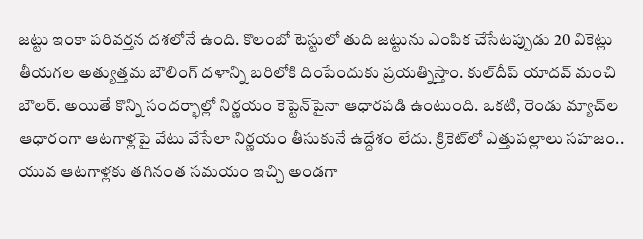జట్టు ఇంకా పరివర్తన దశలోనే ఉంది. కొలంబో టెస్టులో తుది జట్టును ఎంపిక చేసేటప్పుడు 20 వికెట్లు తీయగల అత్యుత్తమ బౌలింగ్‌ దళాన్ని బరిలోకి దింపేందుకు ప్రయత్నిస్తాం. కుల్‌దీప్ యాదవ్‌ మంచి బౌలర్‌. అయితే కొన్ని సందర్భాల్లో నిర్ణయం కెప్టెన్‌పైనా ఆధారపడి ఉంటుంది. ఒకటి, రెండు మ్యాచ్‌ల ఆధారంగా ఆటగాళ్లపై వేటు వేసేలా నిర్ణయం తీసుకునే ఉద్దేశం లేదు. క్రికెట్‌లో ఎత్తుపల్లాలు సహజం.. యువ ఆటగాళ్లకు తగినంత సమయం ఇచ్చి అండగా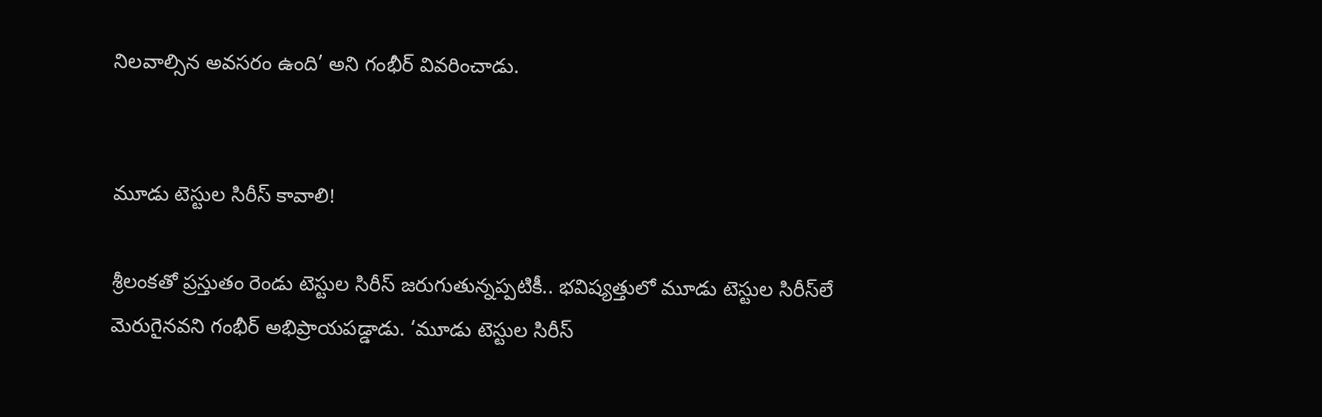నిలవాల్సిన అవసరం ఉంది’ అని గంభీర్ వివరించాడు.


మూడు టెస్టుల సిరీస్‌ కావాలి!

శ్రీలంకతో ప్రస్తుతం రెండు టెస్టుల సిరీస్‌ జరుగుతున్నప్పటికీ.. భవిష్యత్తులో మూడు టెస్టుల సిరీస్‌లే మెరుగైనవని గంభీర్‌ అభిప్రాయపడ్డాడు. ‘మూడు టెస్టుల సిరీస్‌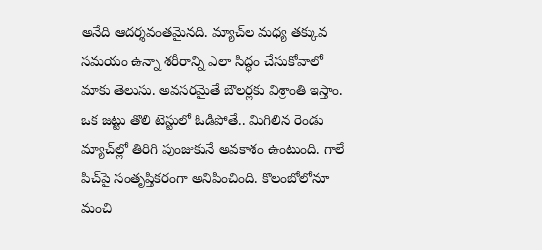అనేది ఆదర్శవంతమైనది. మ్యాచ్‌ల మధ్య తక్కువ సమయం ఉన్నా శరీరాన్ని ఎలా సిద్ధం చేసుకోవాలో మాకు తెలుసు. అవసరమైతే బౌలర్లకు విశ్రాంతి ఇస్తాం. ఒక జట్టు తొలి టెస్టులో ఓడిపోతే.. మిగిలిన రెండు మ్యాచ్‌ల్లో తిరిగి పుంజుకునే అవకాశం ఉంటుంది. గాలే పిచ్‌పై సంతృప్తికరంగా అనిపించింది. కొలంబోలోనూ మంచి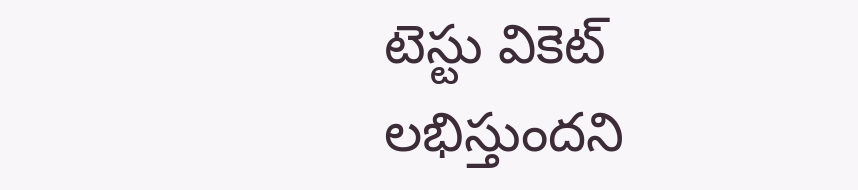టెస్టు వికెట్‌ లభిస్తుందని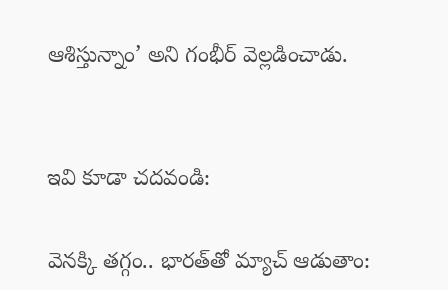ఆశిస్తున్నాం’ అని గంభీర్ వెల్లడించాడు.


ఇవి కూడా చదవండి:

వెనక్కి తగ్గం.. భార‌త్‌తో మ్యాచ్ ఆడుతాం: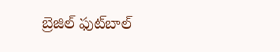బ్రెజిల్ ఫుట్‌బాల్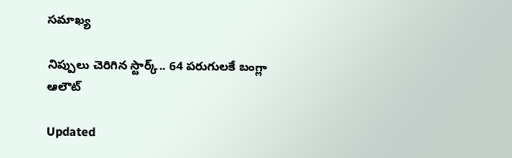సమాఖ్య

నిప్పులు చెరిగిన స్టార్క్.. 64 పరుగులకే బంగ్లా ఆలౌట్

Updated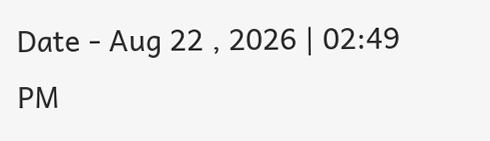Date - Aug 22 , 2026 | 02:49 PM